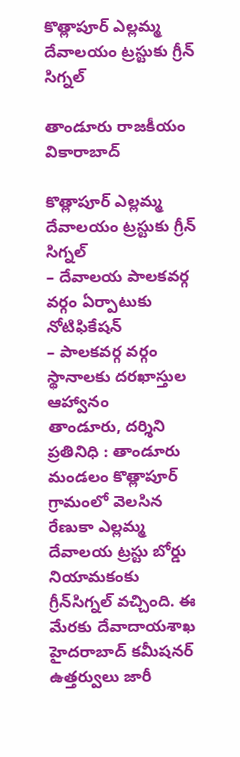కొత్లాపూర్‌ ఎల్లమ్మ దేవాలయం ట్రస్టుకు గ్రీన్‌ సిగ్నల్‌

తాండూరు రాజకీయం వికారాబాద్

కొత్లాపూర్‌ ఎల్లమ్మ దేవాలయం ట్రస్టుకు గ్రీన్‌ సిగ్నల్‌
– దేవాలయ పాలకవర్గ వర్గం ఏర్పాటుకు నోటిఫికేషన్
– పాలకవర్గ వర్గం స్థానాలకు దరఖాస్తుల ఆహ్వానం
తాండూరు, దర్శిని ప్రతినిధి : తాండూరు మండలం కొత్లాపూర్‌ గ్రామంలో వెలసిన రేణుకా ఎల్లమ్మ దేవాలయ ట్రస్టు బోర్డు నియామకంకు గ్రీన్‌సిగ్నల్ వచ్చింది. ఈ మేరకు దేవాదాయశాఖ హైదరాబాద్‌ కమీషనర్‌ ఉత్తర్వులు జారీ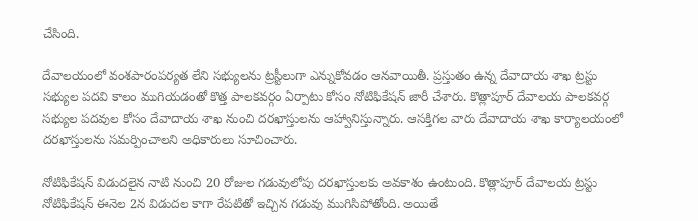చేసింది.

దేవాలయంలో వంశపారంపర్యత లేని సభ్యులను ట్రస్టీలుగా ఎన్నుకోవడం ఆనవాయితీ. ప్రస్తుతం ఉన్న దేవాదాయ శాఖ ట్రస్టు సభ్యుల పదవి కాలం ముగియడంతో కొత్త పాలకవర్గం ఏర్పాటు కోసం నోటిఫికేషన్ జారీ చేశారు. కొత్లాపూర్ దేవాలయ పాలకవర్గ సభ్యుల పదవుల కోసం దేవాదాయ శాఖ నుంచి దరఖాస్తులను ఆహ్వానిస్తున్నారు. ఆసక్తిగల వారు దేవాదాయ శాఖ కార్యాలయంలో దరఖాస్తులను సమర్పించాలని అధికారులు సూచించారు.

నోటిఫికేషన్ విడుదలైన నాటి నుంచి 20 రోజుల గడువులోపు దరఖాస్తులకు అవకాశం ఉంటుంది. కొత్లాపూర్ దేవాలయ ట్రస్టు నోటిఫికేషన్ ఈనెల 2న విడుదల కాగా రేపటితో ఇచ్చిన గడువు ముగిసిపోతోంది. అయితే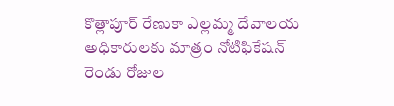కొత్లాపూర్ రేణుకా ఎల్లమ్మ దేవాలయ అధికారులకు మాత్రం నోటిఫికేషన్ రెండు రోజుల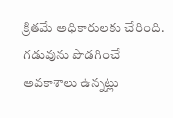క్రితమే అధికారులకు చేరింది. గడువును పొడగించే అవకాశాలు ఉన్నట్లు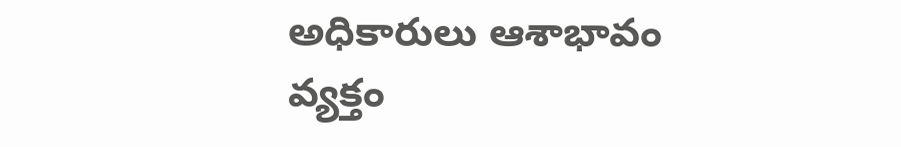అధికారులు ఆశాభావం వ్యక్తం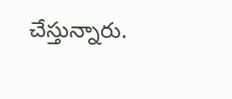చేస్తున్నారు.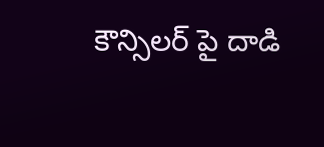కౌన్సిలర్ పై దాడి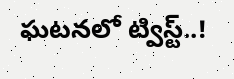ఘటనలో ట్విస్ట్..!